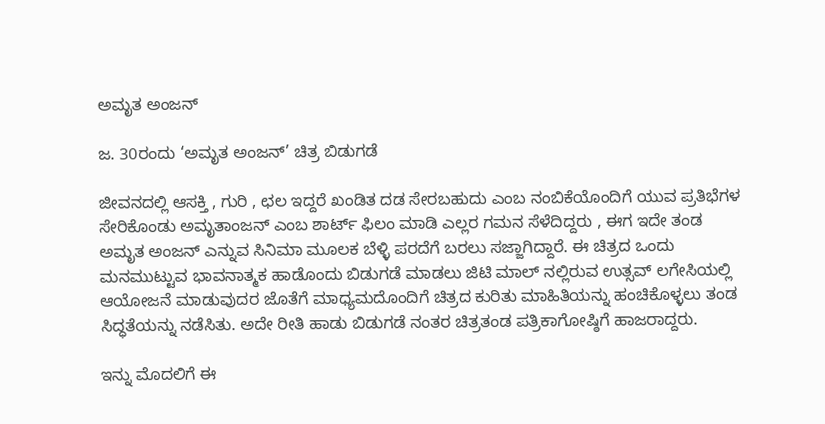ಅಮೃತ ಅಂಜನ್

ಜ. 30ರಂದು ‘ಅಮೃತ ಅಂಜನ್’ ಚಿತ್ರ ಬಿಡುಗಡೆ

ಜೀವನದಲ್ಲಿ ಆಸಕ್ತಿ , ಗುರಿ , ಛಲ ಇದ್ದರೆ ಖಂಡಿತ ದಡ ಸೇರಬಹುದು ಎಂಬ ನಂಬಿಕೆಯೊಂದಿಗೆ ಯುವ ಪ್ರತಿಭೆಗಳ ಸೇರಿಕೊಂಡು ಅಮೃತಾಂಜನ್ ಎಂಬ ಶಾರ್ಟ್ ಫಿಲಂ ಮಾಡಿ ಎಲ್ಲರ ಗಮನ ಸೆಳೆದಿದ್ದರು , ಈಗ ಇದೇ ತಂಡ ಅಮೃತ ಅಂಜನ್ ಎನ್ನುವ ಸಿನಿಮಾ ಮೂಲಕ ಬೆಳ್ಳಿ ಪರದೆಗೆ ಬರಲು ಸಜ್ಜಾಗಿದ್ದಾರೆ. ಈ ಚಿತ್ರದ ಒಂದು ಮನಮುಟ್ಟುವ ಭಾವನಾತ್ಮಕ ಹಾಡೊಂದು ಬಿಡುಗಡೆ ಮಾಡಲು ಜಿಟಿ ಮಾಲ್ ನಲ್ಲಿರುವ ಉತ್ಸವ್ ಲಗೇಸಿಯಲ್ಲಿ ಆಯೋಜನೆ ಮಾಡುವುದರ ಜೊತೆಗೆ ಮಾಧ್ಯಮದೊಂದಿಗೆ ಚಿತ್ರದ ಕುರಿತು ಮಾಹಿತಿಯನ್ನು ಹಂಚಿಕೊಳ್ಳಲು ತಂಡ ಸಿದ್ಧತೆಯನ್ನು ನಡೆಸಿತು. ಅದೇ ರೀತಿ ಹಾಡು ಬಿಡುಗಡೆ ನಂತರ ಚಿತ್ರತಂಡ ಪತ್ರಿಕಾಗೋಷ್ಠಿಗೆ ಹಾಜರಾದ್ದರು.

ಇನ್ನು ಮೊದಲಿಗೆ ಈ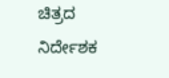ಚಿತ್ರದ ನಿರ್ದೇಶಕ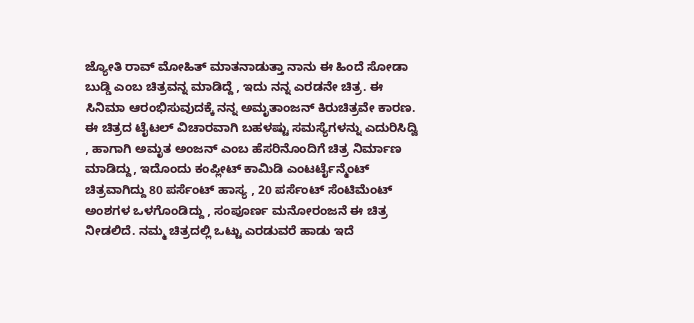ಜ್ಯೋತಿ ರಾವ್ ಮೋಹಿತ್ ಮಾತನಾಡುತ್ತಾ ನಾನು ಈ ಹಿಂದೆ ಸೋಡಾ ಬುಡ್ಡಿ ಎಂಬ ಚಿತ್ರವನ್ನ ಮಾಡಿದ್ದೆ , ಇದು ನನ್ನ ಎರಡನೇ ಚಿತ್ರ. ಈ ಸಿನಿಮಾ ಆರಂಭಿಸುವುದಕ್ಕೆ ನನ್ನ ಅಮೃತಾಂಜನ್ ಕಿರುಚಿತ್ರವೇ ಕಾರಣ. ಈ ಚಿತ್ರದ ಟೈಟಲ್ ವಿಚಾರವಾಗಿ ಬಹಳಷ್ಟು ಸಮಸ್ಯೆಗಳನ್ನು ಎದುರಿಸಿದ್ವಿ , ಹಾಗಾಗಿ ಅಮೃತ ಅಂಜನ್ ಎಂಬ ಹೆಸರಿನೊಂದಿಗೆ ಚಿತ್ರ ನಿರ್ಮಾಣ ಮಾಡಿದ್ದು, ಇದೊಂದು ಕಂಪ್ಲೀಟ್ ಕಾಮಿಡಿ ಎಂಟರ್ಟೈನ್ಮೆಂಟ್ ಚಿತ್ರವಾಗಿದ್ದು 80 ಪರ್ಸೆಂಟ್ ಹಾಸ್ಯ , 20 ಪರ್ಸೆಂಟ್ ಸೆಂಟಿಮೆಂಟ್ ಅಂಶಗಳ ಒಳಗೊಂಡಿದ್ದು , ಸಂಪೂರ್ಣ ಮನೋರಂಜನೆ ಈ ಚಿತ್ರ ನೀಡಲಿದೆ. ನಮ್ಮ ಚಿತ್ರದಲ್ಲಿ ಒಟ್ಟು ಎರಡುವರೆ ಹಾಡು ಇದೆ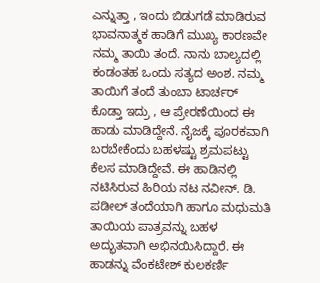ಎನ್ನುತ್ತಾ , ಇಂದು ಬಿಡುಗಡೆ ಮಾಡಿರುವ ಭಾವನಾತ್ಮಕ ಹಾಡಿಗೆ ಮುಖ್ಯ ಕಾರಣವೇ ನಮ್ಮ ತಾಯಿ ತಂದೆ. ನಾನು ಬಾಲ್ಯದಲ್ಲಿ ಕಂಡಂತಹ ಒಂದು ಸತ್ಯದ ಅಂಶ. ನಮ್ಮ ತಾಯಿಗೆ ತಂದೆ ತುಂಬಾ ಟಾರ್ಚರ್ ಕೊಡ್ತಾ ಇದ್ರು , ಆ ಪ್ರೇರಣೆಯಿಂದ ಈ ಹಾಡು ಮಾಡಿದ್ದೇನೆ. ನೈಜಕ್ಕೆ ಪೂರಕವಾಗಿ ಬರಬೇಕೆಂದು ಬಹಳಷ್ಟು ಶ್ರಮಪಟ್ಟು ಕೆಲಸ ಮಾಡಿದ್ದೇವೆ. ಈ ಹಾಡಿನಲ್ಲಿ ನಟಿಸಿರುವ ಹಿರಿಯ ನಟ ನವೀನ್. ಡಿ. ಪಡೀಲ್ ತಂದೆಯಾಗಿ ಹಾಗೂ ಮಧುಮತಿ ತಾಯಿಯ ಪಾತ್ರವನ್ನು ಬಹಳ ಅದ್ಭುತವಾಗಿ ಅಭಿನಯಿಸಿದ್ದಾರೆ. ಈ ಹಾಡನ್ನು ವೆಂಕಟೇಶ್ ಕುಲಕರ್ಣಿ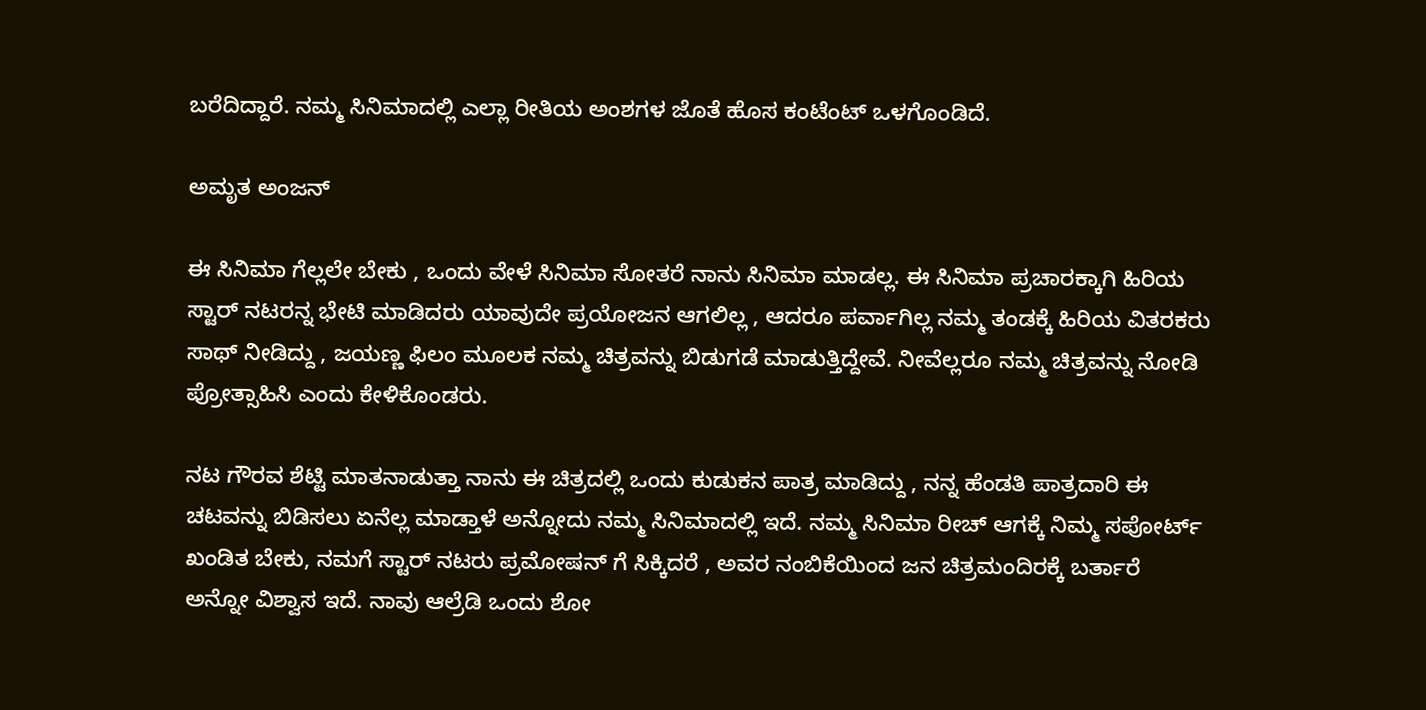ಬರೆದಿದ್ದಾರೆ. ನಮ್ಮ ಸಿನಿಮಾದಲ್ಲಿ ಎಲ್ಲಾ ರೀತಿಯ ಅಂಶಗಳ ಜೊತೆ ಹೊಸ ಕಂಟೆಂಟ್ ಒಳಗೊಂಡಿದೆ.

ಅಮೃತ ಅಂಜನ್

ಈ ಸಿನಿಮಾ ಗೆಲ್ಲಲೇ ಬೇಕು , ಒಂದು ವೇಳೆ ಸಿನಿಮಾ ಸೋತರೆ ನಾನು ಸಿನಿಮಾ ಮಾಡಲ್ಲ. ಈ ಸಿನಿಮಾ ಪ್ರಚಾರಕ್ಕಾಗಿ ಹಿರಿಯ ಸ್ಟಾರ್ ನಟರನ್ನ ಭೇಟಿ ಮಾಡಿದರು ಯಾವುದೇ ಪ್ರಯೋಜನ ಆಗಲಿಲ್ಲ , ಆದರೂ ಪರ್ವಾಗಿಲ್ಲ ನಮ್ಮ ತಂಡಕ್ಕೆ ಹಿರಿಯ ವಿತರಕರು ಸಾಥ್ ನೀಡಿದ್ದು , ಜಯಣ್ಣ ಫಿಲಂ ಮೂಲಕ ನಮ್ಮ ಚಿತ್ರವನ್ನು ಬಿಡುಗಡೆ ಮಾಡುತ್ತಿದ್ದೇವೆ. ನೀವೆಲ್ಲರೂ ನಮ್ಮ ಚಿತ್ರವನ್ನು ನೋಡಿ ಪ್ರೋತ್ಸಾಹಿಸಿ ಎಂದು ಕೇಳಿಕೊಂಡರು.

ನಟ ಗೌರವ ಶೆಟ್ಟಿ ಮಾತನಾಡುತ್ತಾ ನಾನು ಈ ಚಿತ್ರದಲ್ಲಿ ಒಂದು ಕುಡುಕನ ಪಾತ್ರ ಮಾಡಿದ್ದು , ನನ್ನ ಹೆಂಡತಿ ಪಾತ್ರದಾರಿ ಈ ಚಟವನ್ನು ಬಿಡಿಸಲು ಏನೆಲ್ಲ ಮಾಡ್ತಾಳೆ ಅನ್ನೋದು ನಮ್ಮ ಸಿನಿಮಾದಲ್ಲಿ ಇದೆ. ನಮ್ಮ ಸಿನಿಮಾ ರೀಚ್ ಆಗಕ್ಕೆ ನಿಮ್ಮ ಸಪೋರ್ಟ್ ಖಂಡಿತ ಬೇಕು, ನಮಗೆ ಸ್ಟಾರ್ ನಟರು ಪ್ರಮೋಷನ್ ಗೆ ಸಿಕ್ಕಿದರೆ , ಅವರ ನಂಬಿಕೆಯಿಂದ ಜನ ಚಿತ್ರಮಂದಿರಕ್ಕೆ ಬರ್ತಾರೆ ಅನ್ನೋ ವಿಶ್ವಾಸ ಇದೆ. ನಾವು ಆಲ್ರೆಡಿ ಒಂದು ಶೋ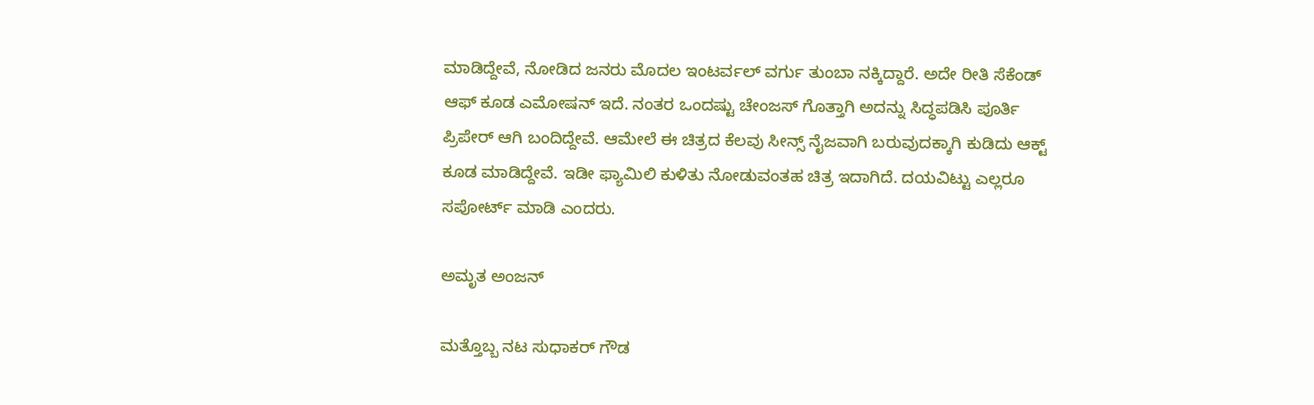ಮಾಡಿದ್ದೇವೆ, ನೋಡಿದ ಜನರು ಮೊದಲ ಇಂಟರ್ವಲ್ ವರ್ಗು ತುಂಬಾ ನಕ್ಕಿದ್ದಾರೆ. ಅದೇ ರೀತಿ ಸೆಕೆಂಡ್ ಆಫ್ ಕೂಡ ಎಮೋಷನ್ ಇದೆ. ನಂತರ ಒಂದಷ್ಟು ಚೇಂಜಸ್ ಗೊತ್ತಾಗಿ ಅದನ್ನು ಸಿದ್ಧಪಡಿಸಿ ಪೂರ್ತಿ ಪ್ರಿಪೇರ್ ಆಗಿ ಬಂದಿದ್ದೇವೆ. ಆಮೇಲೆ ಈ ಚಿತ್ರದ ಕೆಲವು ಸೀನ್ಸ್ ನೈಜವಾಗಿ ಬರುವುದಕ್ಕಾಗಿ ಕುಡಿದು ಆಕ್ಟ್ ಕೂಡ ಮಾಡಿದ್ದೇವೆ. ಇಡೀ ಫ್ಯಾಮಿಲಿ ಕುಳಿತು ನೋಡುವಂತಹ ಚಿತ್ರ ಇದಾಗಿದೆ. ದಯವಿಟ್ಟು ಎಲ್ಲರೂ ಸಪೋರ್ಟ್ ಮಾಡಿ ಎಂದರು.

ಅಮೃತ ಅಂಜನ್

ಮತ್ತೊಬ್ಬ ನಟ ಸುಧಾಕರ್ ಗೌಡ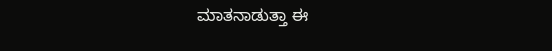ಮಾತನಾಡುತ್ತಾ ಈ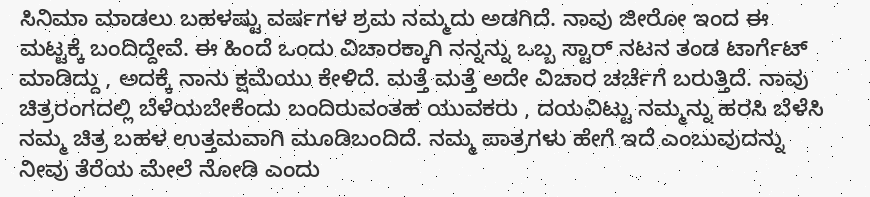ಸಿನಿಮಾ ಮಾಡಲು ಬಹಳಷ್ಟು ವರ್ಷಗಳ ಶ್ರಮ ನಮ್ಮದು ಅಡಗಿದೆ. ನಾವು ಜೀರೋ ಇಂದ ಈ ಮಟ್ಟಕ್ಕೆ ಬಂದಿದ್ದೇವೆ. ಈ ಹಿಂದೆ ಒಂದು ವಿಚಾರಕ್ಕಾಗಿ ನನ್ನನ್ನು ಒಬ್ಬ ಸ್ಟಾರ್ ನಟನ ತಂಡ ಟಾರ್ಗೆಟ್ ಮಾಡಿದ್ದು , ಅದಕ್ಕೆ ನಾನು ಕ್ಷಮೆಯು ಕೇಳಿದೆ. ಮತ್ತೆ ಮತ್ತೆ ಅದೇ ವಿಚಾರ ಚರ್ಚೆಗೆ ಬರುತ್ತಿದೆ. ನಾವು ಚಿತ್ರರಂಗದಲ್ಲಿ ಬೆಳೆಯಬೇಕೆಂದು ಬಂದಿರುವಂತಹ ಯುವಕರು , ದಯವಿಟ್ಟು ನಮ್ಮನ್ನು ಹರಸಿ ಬೆಳೆಸಿ ನಮ್ಮ ಚಿತ್ರ ಬಹಳ ಉತ್ತಮವಾಗಿ ಮೂಡಿಬಂದಿದೆ. ನಮ್ಮ ಪಾತ್ರಗಳು ಹೇಗೆ ಇದೆ ಎಂಬುವುದನ್ನು ನೀವು ತೆರೆಯ ಮೇಲೆ ನೋಡಿ ಎಂದು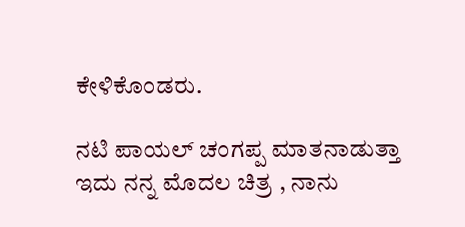ಕೇಳಿಕೊಂಡರು.

ನಟಿ ಪಾಯಲ್ ಚಂಗಪ್ಪ ಮಾತನಾಡುತ್ತಾ ಇದು ನನ್ನ ಮೊದಲ ಚಿತ್ರ , ನಾನು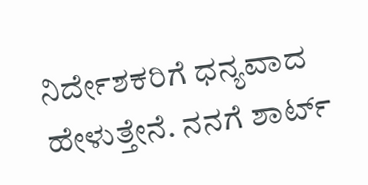ನಿರ್ದೇಶಕರಿಗೆ ಧನ್ಯವಾದ ಹೇಳುತ್ತೇನೆ. ನನಗೆ ಶಾರ್ಟ್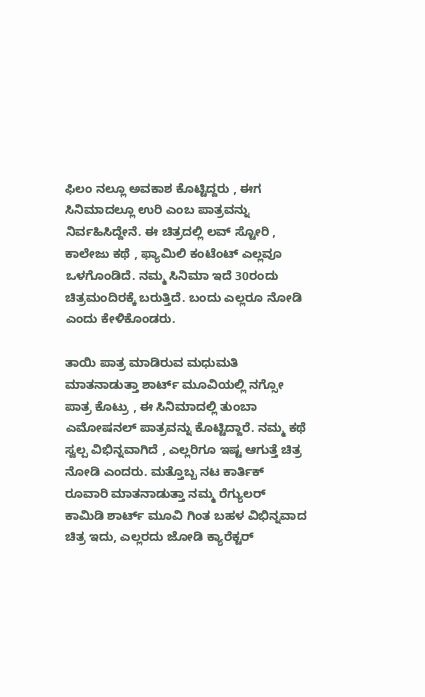ಫಿಲಂ ನಲ್ಲೂ ಅವಕಾಶ ಕೊಟ್ಟಿದ್ದರು , ಈಗ ಸಿನಿಮಾದಲ್ಲೂ ಉರಿ ಎಂಬ ಪಾತ್ರವನ್ನು ನಿರ್ವಹಿಸಿದ್ದೇನೆ. ಈ ಚಿತ್ರದಲ್ಲಿ ಲವ್ ಸ್ಟೋರಿ , ಕಾಲೇಜು ಕಥೆ , ಫ್ಯಾಮಿಲಿ ಕಂಟೆಂಟ್ ಎಲ್ಲವೂ ಒಳಗೊಂಡಿದೆ. ನಮ್ಮ ಸಿನಿಮಾ ಇದೆ 30ರಂದು ಚಿತ್ರಮಂದಿರಕ್ಕೆ ಬರುತ್ತಿದೆ. ಬಂದು ಎಲ್ಲರೂ ನೋಡಿ ಎಂದು ಕೇಳಿಕೊಂಡರು.

ತಾಯಿ ಪಾತ್ರ ಮಾಡಿರುವ ಮಧುಮತಿ ಮಾತನಾಡುತ್ತಾ ಶಾರ್ಟ್ ಮೂವಿಯಲ್ಲಿ ನಗ್ಸೋ ಪಾತ್ರ ಕೊಟ್ರು , ಈ ಸಿನಿಮಾದಲ್ಲಿ ತುಂಬಾ ಎಮೋಷನಲ್ ಪಾತ್ರವನ್ನು ಕೊಟ್ಟಿದ್ದಾರೆ. ನಮ್ಮ ಕಥೆ ಸ್ವಲ್ಪ ವಿಭಿನ್ನವಾಗಿದೆ , ಎಲ್ಲರಿಗೂ ಇಷ್ಟ ಆಗುತ್ತೆ ಚಿತ್ರ ನೋಡಿ ಎಂದರು. ಮತ್ತೊಬ್ಬ ನಟ ಕಾರ್ತಿಕ್ ರೂವಾರಿ ಮಾತನಾಡುತ್ತಾ ನಮ್ಮ ರೆಗ್ಯುಲರ್ ಕಾಮಿಡಿ ಶಾರ್ಟ್ ಮೂವಿ ಗಿಂತ ಬಹಳ ವಿಭಿನ್ನವಾದ ಚಿತ್ರ ಇದು, ಎಲ್ಲರದು ಜೋಡಿ ಕ್ಯಾರೆಕ್ಟರ್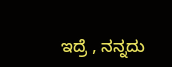ಇದ್ರೆ , ನನ್ನದು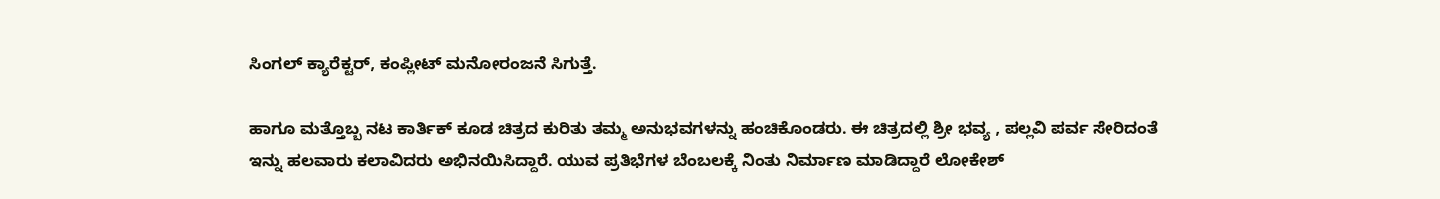ಸಿಂಗಲ್ ಕ್ಯಾರೆಕ್ಟರ್, ಕಂಪ್ಲೀಟ್ ಮನೋರಂಜನೆ ಸಿಗುತ್ತೆ.

ಹಾಗೂ ಮತ್ತೊಬ್ಬ ನಟ ಕಾರ್ತಿಕ್ ಕೂಡ ಚಿತ್ರದ ಕುರಿತು ತಮ್ಮ ಅನುಭವಗಳನ್ನು ಹಂಚಿಕೊಂಡರು. ಈ ಚಿತ್ರದಲ್ಲಿ ಶ್ರೀ ಭವ್ಯ , ಪಲ್ಲವಿ ಪರ್ವ ಸೇರಿದಂತೆ ಇನ್ನು ಹಲವಾರು ಕಲಾವಿದರು ಅಭಿನಯಿಸಿದ್ದಾರೆ. ಯುವ ಪ್ರತಿಭೆಗಳ ಬೆಂಬಲಕ್ಕೆ ನಿಂತು ನಿರ್ಮಾಣ ಮಾಡಿದ್ದಾರೆ ಲೋಕೇಶ್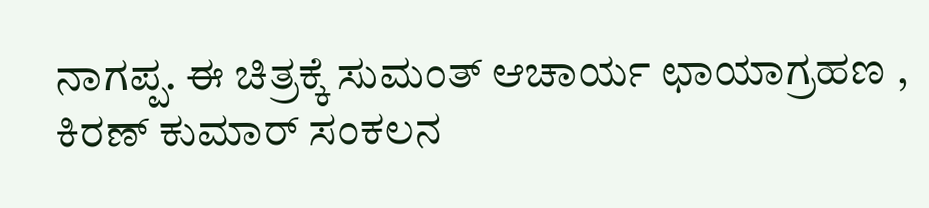ನಾಗಪ್ಪ. ಈ ಚಿತ್ರಕ್ಕೆ ಸುಮಂತ್ ಆಚಾರ್ಯ ಛಾಯಾಗ್ರಹಣ , ಕಿರಣ್ ಕುಮಾರ್ ಸಂಕಲನ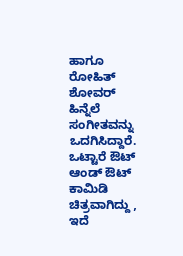ಹಾಗೂ ರೋಹಿತ್ ಶೋವರ್ ಹಿನ್ನೆಲೆ ಸಂಗೀತವನ್ನು ಒದಗಿಸಿದ್ದಾರೆ. ಒಟ್ಟಾರೆ ಔಟ್ ಆಂಡ್ ಔಟ್ ಕಾಮಿಡಿ ಚಿತ್ರವಾಗಿದ್ದು , ಇದೆ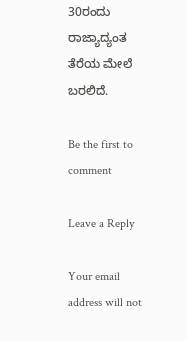30ರಂದು ರಾಜ್ಯಾದ್ಯಂತ ತೆರೆಯ ಮೇಲೆ ಬರಲಿದೆ.

Be the first to comment

Leave a Reply

Your email address will not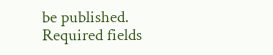be published. Required fields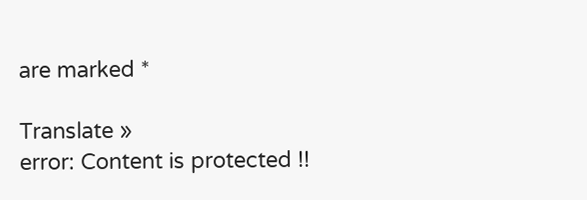are marked *

Translate »
error: Content is protected !!